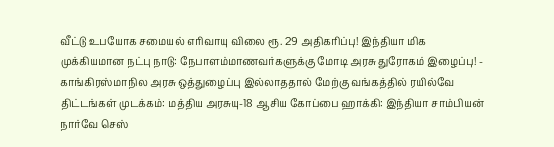வீட்டு உபயோக சமையல் எரிவாயு விலை ரூ. 29 அதிகரிப்பு! இந்தியா மிக முக்கியமான நட்பு நாடு: நேபாளம்மாணவர்களுக்கு மோடி அரசு துரோகம் இழைப்பு! - காங்கிரஸ்மாநில அரசு ஒத்துழைப்பு இல்லாததால் மேற்கு வங்கத்தில் ரயில்வே திட்டங்கள் முடக்கம்: மத்திய அரசுயு-18 ஆசிய கோப்பை ஹாக்கி: இந்தியா சாம்பியன் நார்வே செஸ்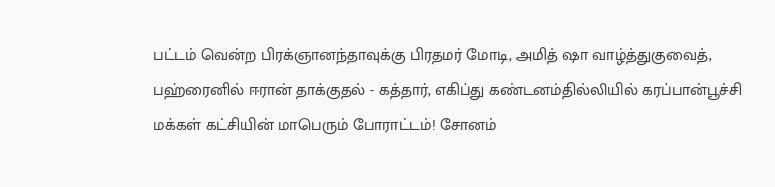பட்டம் வென்ற பிரக்ஞானந்தாவுக்கு பிரதமர் மோடி, அமித் ஷா வாழ்த்துகுவைத், பஹ்ரைனில் ஈரான் தாக்குதல் - கத்தார், எகிப்து கண்டனம்தில்லியில் கரப்பான்பூச்சி மக்கள் கட்சியின் மாபெரும் போராட்டம்! சோனம்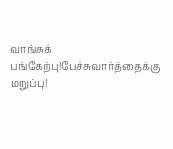வாங்சுக் பங்கேற்பு!பேச்சுவார்த்தைக்கு மறுப்பு!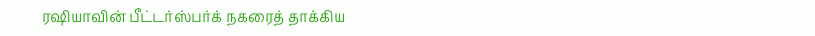ரஷியாவின் பீட்டர்ஸ்பர்க் நகரைத் தாக்கிய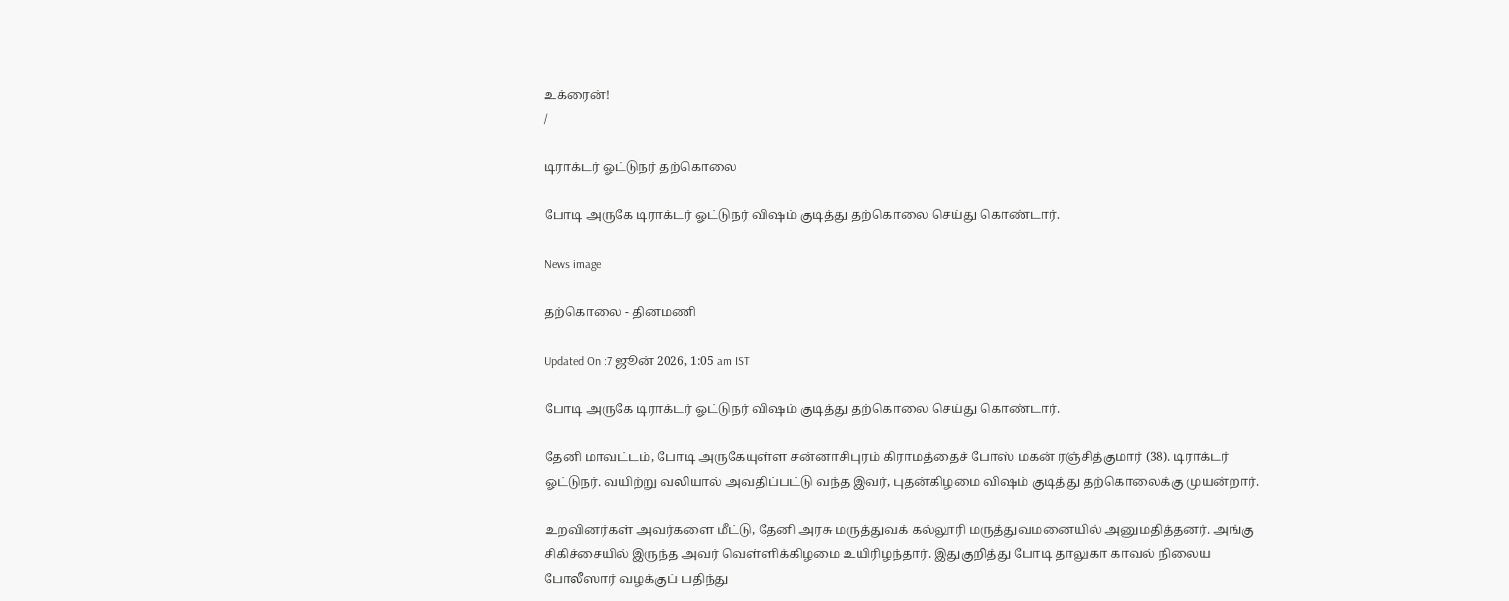உக்ரைன்!
/

டிராக்டர் ஓட்டுநர் தற்கொலை

போடி அருகே டிராக்டர் ஓட்டுநர் விஷம் குடித்து தற்கொலை செய்து கொண்டார்.

News image

தற்கொலை - தினமணி

Updated On :7 ஜூன் 2026, 1:05 am IST

போடி அருகே டிராக்டர் ஓட்டுநர் விஷம் குடித்து தற்கொலை செய்து கொண்டார்.

தேனி மாவட்டம், போடி அருகேயுள்ள சன்னாசிபுரம் கிராமத்தைச் போஸ் மகன் ரஞ்சித்குமார் (38). டிராக்டர் ஓட்டுநர். வயிற்று வலியால் அவதிப்பட்டு வந்த இவர், புதன்கிழமை விஷம் குடித்து தற்கொலைக்கு முயன்றார்.

உறவினர்கள் அவர்களை மீட்டு, தேனி அரசு மருத்துவக் கல்லூரி மருத்துவமனையில் அனுமதித்தனர். அங்கு சிகிச்சையில் இருந்த அவர் வெள்ளிக்கிழமை உயிரிழந்தார். இதுகுறித்து போடி தாலுகா காவல் நிலைய போலீஸார் வழக்குப் பதிந்து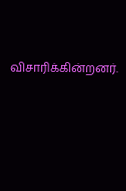விசாரிக்கின்றனர்.